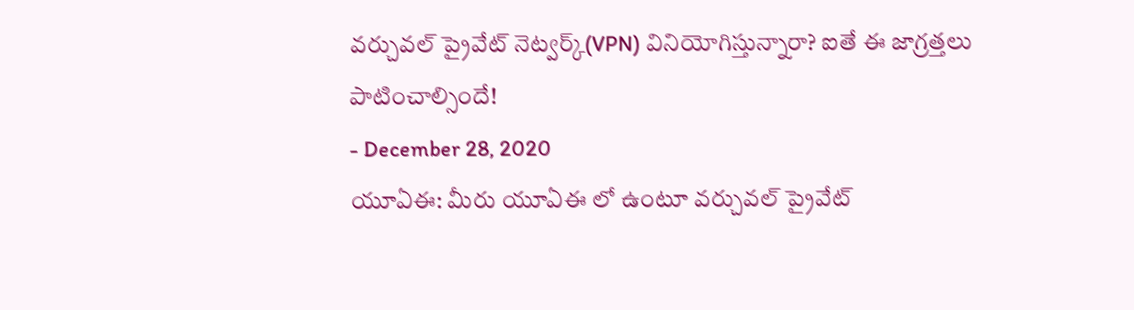వర్చువల్ ప్రైవేట్ నెట్వర్క్(VPN) వినియోగిస్తున్నారా? ఐతే ఈ జాగ్రత్తలు పాటించాల్సిందే!
- December 28, 2020
యూఏఈ: మీరు యూఏఈ లో ఉంటూ వర్చువల్ ప్రైవేట్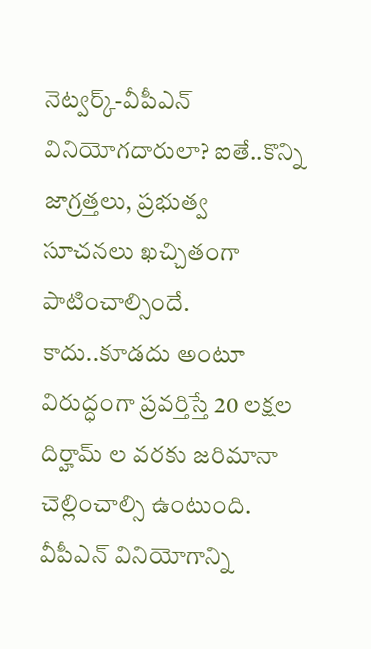నెట్వర్క్-వీపీఎన్ వినియోగదారులా? ఐతే..కొన్ని జాగ్రత్తలు, ప్రభుత్వ సూచనలు ఖచ్చితంగా పాటించాల్సిందే. కాదు..కూడదు అంటూ విరుద్ధంగా ప్రవర్తిస్తే 20 లక్షల దిర్హామ్ ల వరకు జరిమానా చెల్లించాల్సి ఉంటుంది. వీపీఎన్ వినియోగాన్ని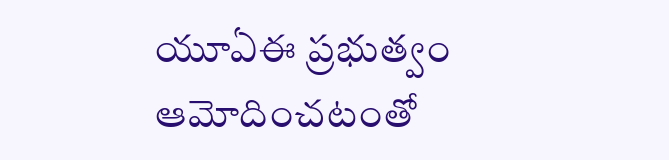యూఏఈ ప్రభుత్వం ఆమోదించటంతో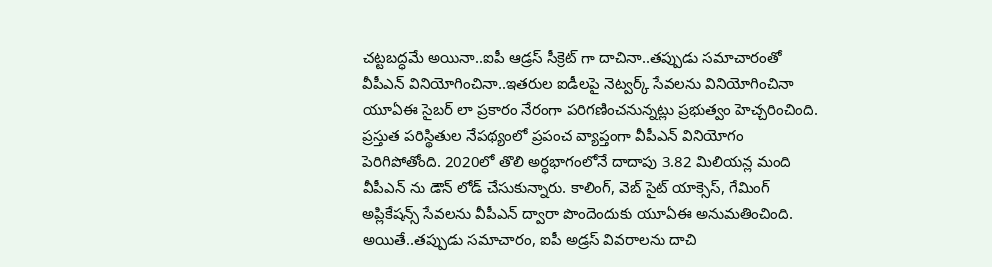చట్టబద్ధమే అయినా..ఐపీ ఆడ్రస్ సీక్రెట్ గా దాచినా..తప్పుడు సమాచారంతో వీపీఎన్ వినియోగించినా..ఇతరుల ఐడీలపై నెట్వర్క్ సేవలను వినియోగించినా యూఏఈ సైబర్ లా ప్రకారం నేరంగా పరిగణించనున్నట్లు ప్రభుత్వం హెచ్చరించింది. ప్రస్తుత పరిస్థితుల నేపథ్యంలో ప్రపంచ వ్యాప్తంగా వీపీఎన్ వినియోగం పెరిగిపోతోంది. 2020లో తొలి అర్ధభాగంలోనే దాదాపు 3.82 మిలియన్ల మంది వీపీఎన్ ను డౌన్ లోడ్ చేసుకున్నారు. కాలింగ్, వెబ్ సైట్ యాక్సెస్, గేమింగ్ అప్లికేషన్స్ సేవలను వీపీఎన్ ద్వారా పొందెందుకు యూఏఈ అనుమతించింది. అయితే..తప్పుడు సమాచారం, ఐపీ అడ్రస్ వివరాలను దాచి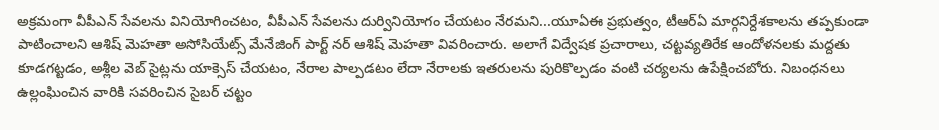అక్రమంగా వీపీఎన్ సేవలను వినియోగించటం, వీపీఎన్ సేవలను దుర్వినియోగం చేయటం నేరమని...యూఏఈ ప్రభుత్వం, టీఆర్ఏ మార్గనిర్దేశకాలను తప్పకుండా పాటించాలని ఆశిష్ మెహతా అసోసియేట్స్ మేనేజింగ్ పార్ట్ నర్ ఆశిష్ మెహతా వివరించారు. అలాగే విద్వేషక ప్రచారాలు, చట్టవ్యతిరేక ఆందోళనలకు మద్దతు కూడగట్టడం, అశ్లీల వెబ్ సైట్లను యాక్సెస్ చేయటం, నేరాల పాల్పడటం లేదా నేరాలకు ఇతరులను పురికొల్పడం వంటి చర్యలను ఉపేక్షించబోరు. నిబంధనలు ఉల్లంఘించిన వారికి సవరించిన సైబర్ చట్టం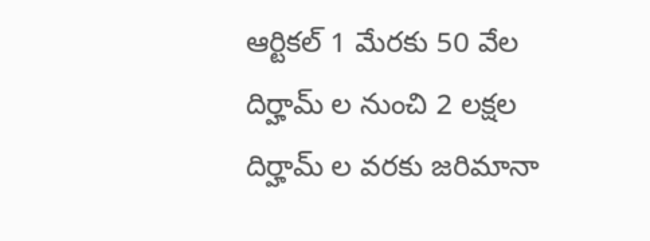ఆర్టికల్ 1 మేరకు 50 వేల దిర్హామ్ ల నుంచి 2 లక్షల దిర్హామ్ ల వరకు జరిమానా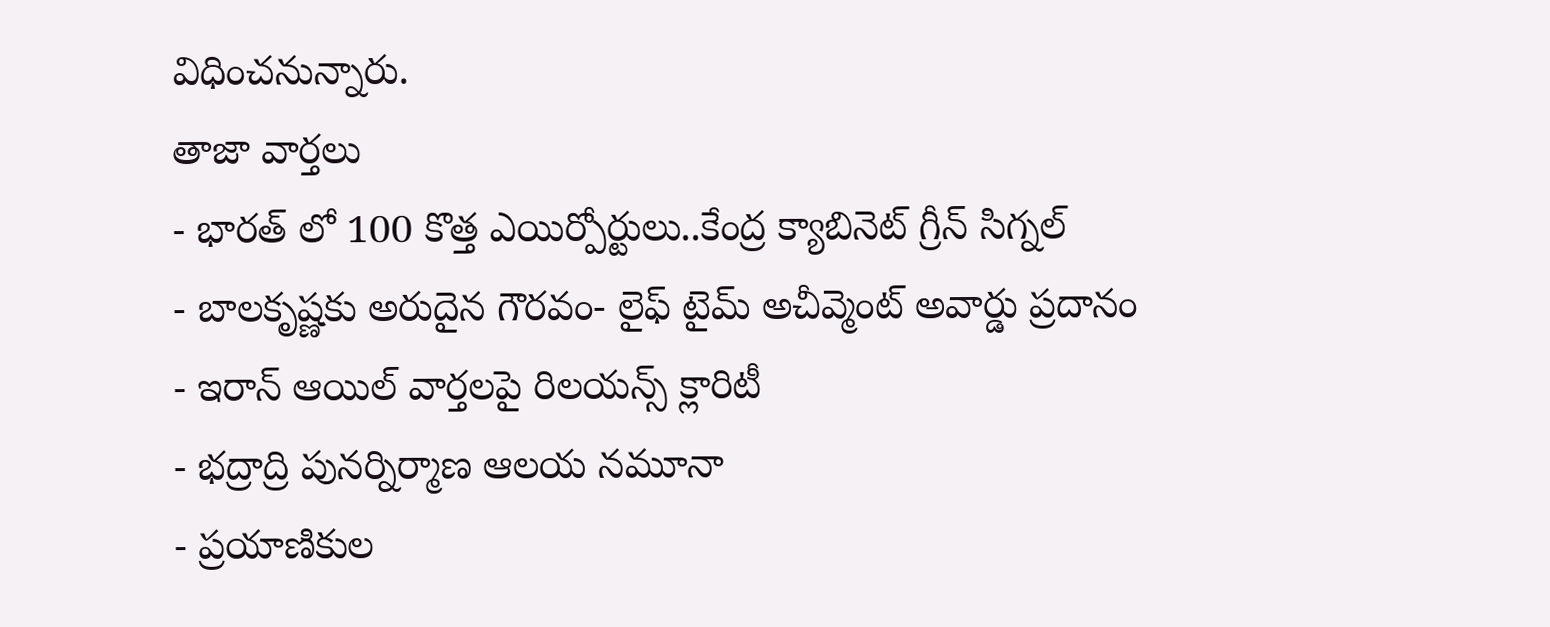విధించనున్నారు.
తాజా వార్తలు
- భారత్ లో 100 కొత్త ఎయిర్పోర్టులు..కేంద్ర క్యాబినెట్ గ్రీన్ సిగ్నల్
- బాలకృష్ణకు అరుదైన గౌరవం- లైఫ్ టైమ్ అచీవ్మెంట్ అవార్డు ప్రదానం
- ఇరాన్ ఆయిల్ వార్తలపై రిలయన్స్ క్లారిటీ
- భద్రాద్రి పునర్నిర్మాణ ఆలయ నమూనా
- ప్రయాణికుల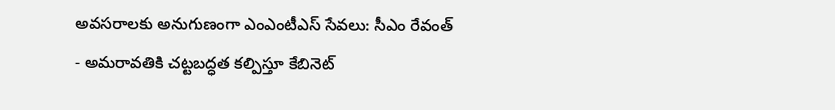అవసరాలకు అనుగుణంగా ఎంఎంటీఎస్ సేవలు: సీఎం రేవంత్
- అమరావతికి చట్టబద్ధత కల్పిస్తూ కేబినెట్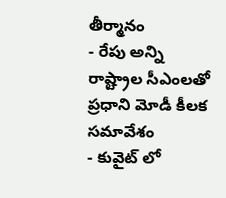తీర్మానం
- రేపు అన్ని రాష్ట్రాల సీఎంలతో ప్రధాని మోడీ కీలక సమావేశం
- కువైట్ లో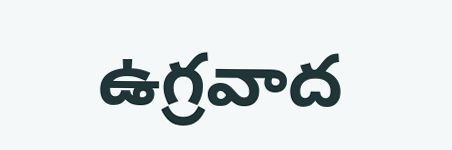ఉగ్రవాద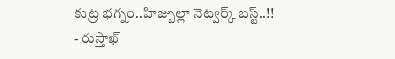కుట్ర భగ్నం..హిజ్బుల్లా నెట్వర్క్ బస్ట్..!!
- రుస్తాఖ్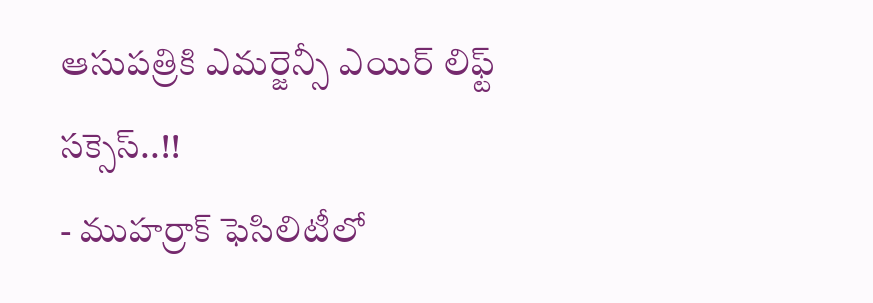ఆసుపత్రికి ఎమర్జెన్సీ ఎయిర్ లిఫ్ట్ సక్సెస్..!!
- ముహర్రాక్ ఫెసిలిటీలో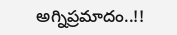అగ్నిప్రమాదం..!!